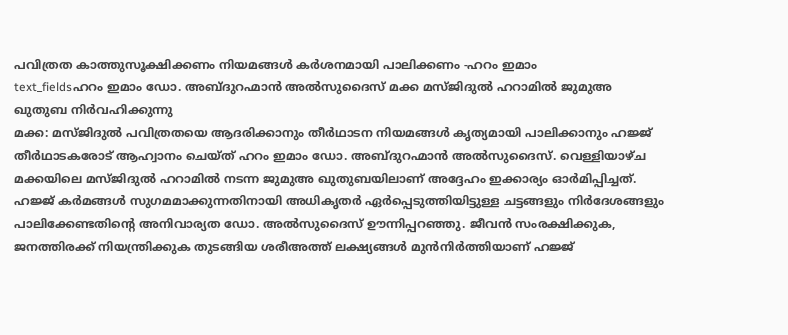പവിത്രത കാത്തുസൂക്ഷിക്കണം നിയമങ്ങൾ കർശനമായി പാലിക്കണം -ഹറം ഇമാം
text_fieldsഹറം ഇമാം ഡോ. അബ്ദുറഹ്മാൻ അൽസുദൈസ് മക്ക മസ്ജിദുൽ ഹറാമിൽ ജുമുഅ ഖുതുബ നിർവഹിക്കുന്നു
മക്ക: മസ്ജിദുൽ പവിത്രതയെ ആദരിക്കാനും തീർഥാടന നിയമങ്ങൾ കൃത്യമായി പാലിക്കാനും ഹജ്ജ് തീർഥാടകരോട് ആഹ്വാനം ചെയ്ത് ഹറം ഇമാം ഡോ. അബ്ദുറഹ്മാൻ അൽസുദൈസ്. വെള്ളിയാഴ്ച മക്കയിലെ മസ്ജിദുൽ ഹറാമിൽ നടന്ന ജുമുഅ ഖുതുബയിലാണ് അദ്ദേഹം ഇക്കാര്യം ഓർമിപ്പിച്ചത്.
ഹജ്ജ് കർമങ്ങൾ സുഗമമാക്കുന്നതിനായി അധികൃതർ ഏർപ്പെടുത്തിയിട്ടുള്ള ചട്ടങ്ങളും നിർദേശങ്ങളും പാലിക്കേണ്ടതിന്റെ അനിവാര്യത ഡോ. അൽസുദൈസ് ഊന്നിപ്പറഞ്ഞു. ജീവൻ സംരക്ഷിക്കുക, ജനത്തിരക്ക് നിയന്ത്രിക്കുക തുടങ്ങിയ ശരീഅത്ത് ലക്ഷ്യങ്ങൾ മുൻനിർത്തിയാണ് ഹജ്ജ്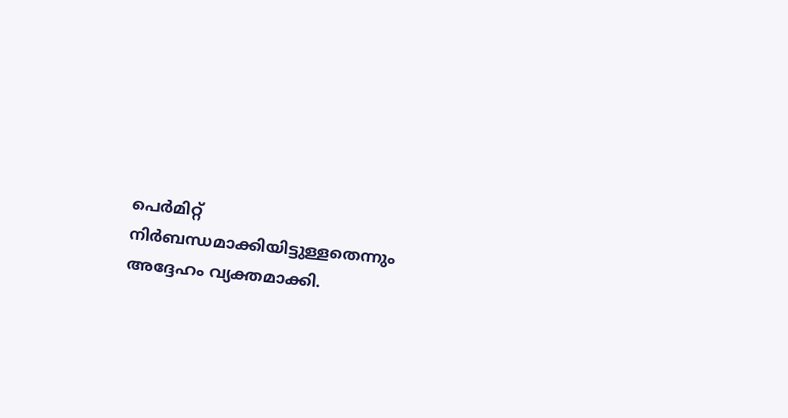പെർമിറ്റ് നിർബന്ധമാക്കിയിട്ടുള്ളതെന്നും അദ്ദേഹം വ്യക്തമാക്കി.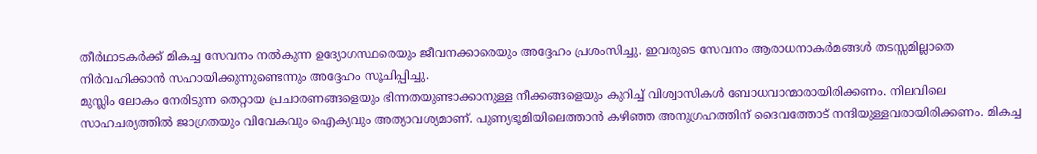തീർഥാടകർക്ക് മികച്ച സേവനം നൽകുന്ന ഉദ്യോഗസ്ഥരെയും ജീവനക്കാരെയും അദ്ദേഹം പ്രശംസിച്ചു. ഇവരുടെ സേവനം ആരാധനാകർമങ്ങൾ തടസ്സമില്ലാതെ നിർവഹിക്കാൻ സഹായിക്കുന്നുണ്ടെന്നും അദ്ദേഹം സൂചിപ്പിച്ചു.
മുസ്ലിം ലോകം നേരിടുന്ന തെറ്റായ പ്രചാരണങ്ങളെയും ഭിന്നതയുണ്ടാക്കാനുള്ള നീക്കങ്ങളെയും കുറിച്ച് വിശ്വാസികൾ ബോധവാന്മാരായിരിക്കണം. നിലവിലെ സാഹചര്യത്തിൽ ജാഗ്രതയും വിവേകവും ഐക്യവും അത്യാവശ്യമാണ്. പുണ്യഭൂമിയിലെത്താൻ കഴിഞ്ഞ അനുഗ്രഹത്തിന് ദൈവത്തോട് നന്ദിയുള്ളവരായിരിക്കണം. മികച്ച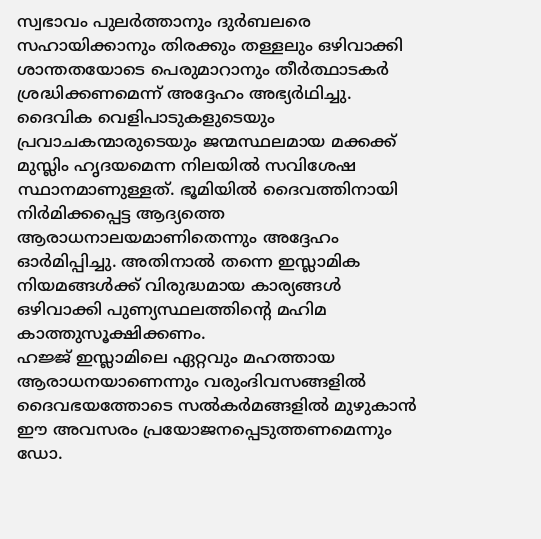സ്വഭാവം പുലർത്താനും ദുർബലരെ സഹായിക്കാനും തിരക്കും തള്ളലും ഒഴിവാക്കി ശാന്തതയോടെ പെരുമാറാനും തീർത്ഥാടകർ ശ്രദ്ധിക്കണമെന്ന് അദ്ദേഹം അഭ്യർഥിച്ചു.
ദൈവിക വെളിപാടുകളുടെയും പ്രവാചകന്മാരുടെയും ജന്മസ്ഥലമായ മക്കക്ക് മുസ്ലിം ഹൃദയമെന്ന നിലയിൽ സവിശേഷ സ്ഥാനമാണുള്ളത്. ഭൂമിയിൽ ദൈവത്തിനായി നിർമിക്കപ്പെട്ട ആദ്യത്തെ ആരാധനാലയമാണിതെന്നും അദ്ദേഹം ഓർമിപ്പിച്ചു. അതിനാൽ തന്നെ ഇസ്ലാമിക നിയമങ്ങൾക്ക് വിരുദ്ധമായ കാര്യങ്ങൾ ഒഴിവാക്കി പുണ്യസ്ഥലത്തിന്റെ മഹിമ കാത്തുസൂക്ഷിക്കണം.
ഹജ്ജ് ഇസ്ലാമിലെ ഏറ്റവും മഹത്തായ ആരാധനയാണെന്നും വരുംദിവസങ്ങളിൽ ദൈവഭയത്തോടെ സൽകർമങ്ങളിൽ മുഴുകാൻ ഈ അവസരം പ്രയോജനപ്പെടുത്തണമെന്നും ഡോ.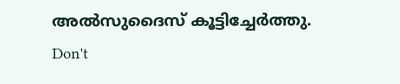അൽസുദൈസ് കൂട്ടിച്ചേർത്തു.
Don't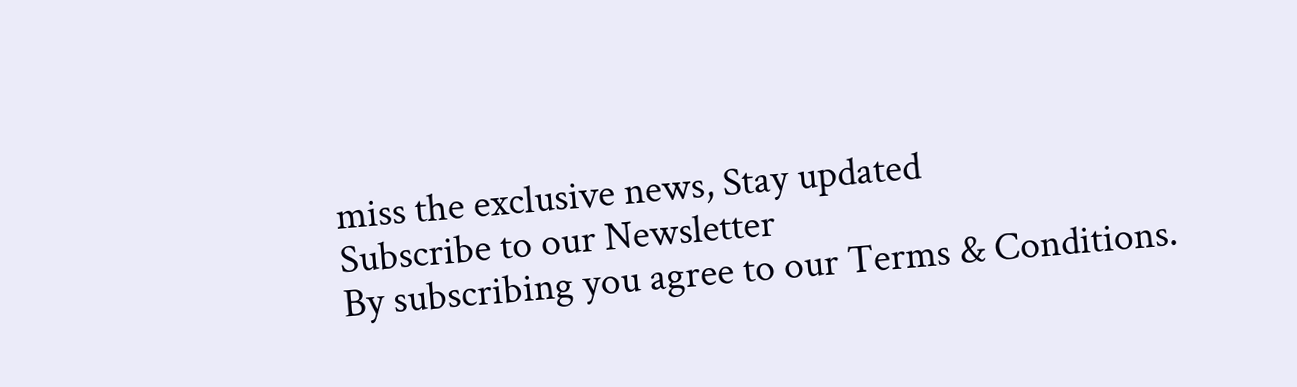miss the exclusive news, Stay updated
Subscribe to our Newsletter
By subscribing you agree to our Terms & Conditions.